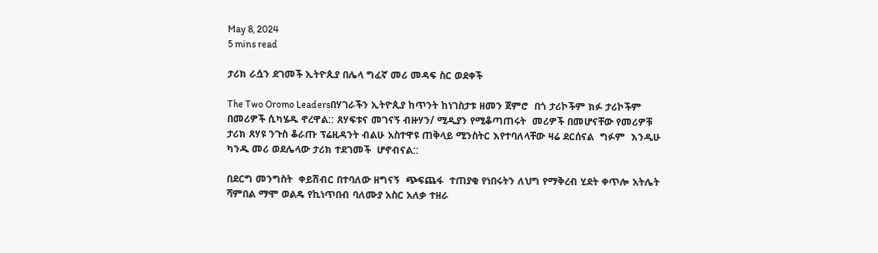May 8, 2024
5 mins read

ታሪክ ራሷን ደገመች ኢትዮጲያ በሌላ ግፈኛ መሪ መዳፍ ስር ወደቀች

The Two Oromo Leadersበሃገራችን ኢትዮጲያ ከጥንት ከነገስታቱ ዘመን ጀምሮ  በጎ ታሪኮችም ክፉ ታሪኮችም  በመሪዎች ሲካሄዱ ኖረዋል:: ጸሃፍቱና መገናኝ ብዙሃን/ ሚዲያን የሚቆጣጠሩት  መሪዎች በመሆናቸው የመሪዎቹ ታሪክ ጸሃዩ ንጉስ ቆራጡ ፕሬዚዳንት ብልሁ አስተዋዩ ጠቅላይ ሚንስትር እየተባለላቸው ዛሬ ደርሰናል  ግፉም  እንዲሁ  ካንዱ መሪ ወደሌላው ታሪክ ተደገመች  ሆኖብናል::

በደርግ መንግስት  ቀይሽብር በተባለው ዘግናኝ  ጭፍጨፋ  ተጠያቂ የነበሩትን ለህግ የማቅረብ ሂደት ቀጥሎ አትሌት  ሻምበል ማሞ ወልዴ የኪነጥበብ ባለሙያ አስር አለቃ ተዘራ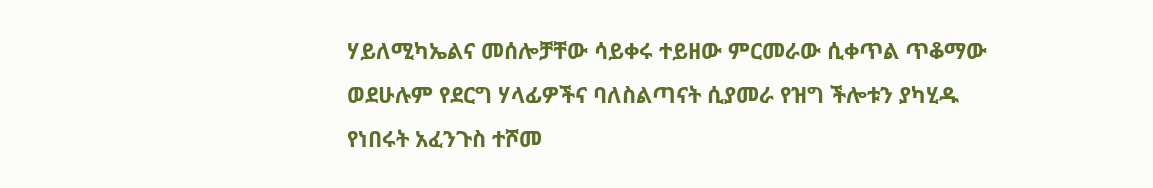ሃይለሚካኤልና መሰሎቻቸው ሳይቀሩ ተይዘው ምርመራው ሲቀጥል ጥቆማው  ወደሁሉም የደርግ ሃላፊዎችና ባለስልጣናት ሲያመራ የዝግ ችሎቱን ያካሂዱ የነበሩት አፈንጉስ ተሾመ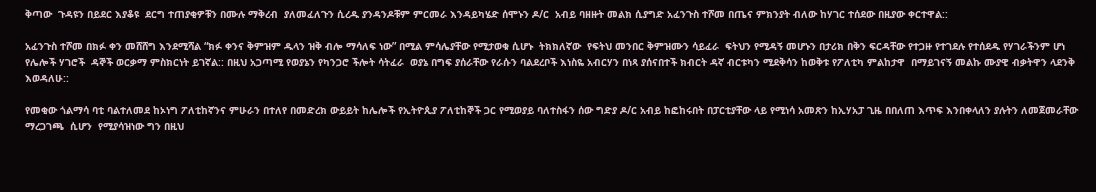ቅጣው  ጉዳዩን በይደር እያቆዩ  ደርግ ተጠያቂዎቹን በሙሉ ማቅረብ  ያለመፈለጉን ሲረዱ ያንዳንዶቹም ምርመራ እንዳይካሄድ ሰሞኑን ዶ/ር  አብይ ባዘዙት መልክ ሲያግድ አፈንጉስ ተሾመ በጤና ምክንያት ብለው ከሃገር ተሰደው በዚያው ቀርተዋል::

አፈንጉስ ተሾመ በክፉ ቀን መሸሸግ እንደሚሻል “ክፉ ቀንና ቅምዝም ዱላን ዝቅ ብሎ ማሳለፍ ነው” በሚል ምሳሌያቸው የሚታወቁ ሲሆኑ  ትክክለኛው  የፍትህ መንበር ቅምዝሙን ሳይፈራ  ፍትህን የሚዳኝ መሆኑን በታሪክ በቅን ፍርዳቸው የተጋዙ የተገደሉ የተሰደዱ የሃገራችንም ሆነ የሌሎች ሃገሮች  ዳኞች ወርቃማ ምስክርነት ይገኛል:: በዚህ አጋጣሚ የወያኔን የካንጋሮ ችሎት ሳትፈራ  ወያኔ በግፍ ያሰራቸው የራሱን ባልደረቦች እነስዬ አብርሃን በነጻ ያሰናበተች ክብርት ዳኛ ብርቱካን ሚደቅሳን ከወቅቱ የፖለቲካ ምልከታዋ  በማይገናኝ መልኩ ሙያዊ ብቃትዋን ላደንቅ እወዳለሁ::

የመቂው ጎልማሳ ባቲ ባልተለመደ ከኦነግ ፖለቲከኛንና ምሁራን በተለየ በመድረክ ውይይት ከሌሎች የኢትዮጲያ ፖለቲከኞች ጋር የሚወያይ ባለተስፋን ሰው ግድያ ዶ/ር አብይ ከፎከሩበት በፓርቲያቸው ላይ የሚነሳ አመጽን ከኢሃአፓ ጊዜ በበለጠ እጥፍ እንበቀላለን ያሉትን ለመጀመራቸው ማረጋገጫ  ሲሆን  የሚያሳዝነው ግን በዚህ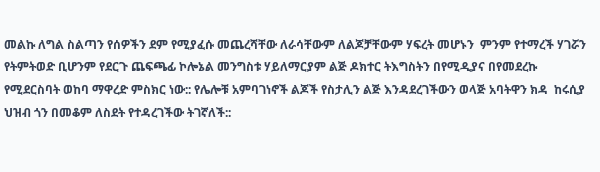መልኩ ለግል ስልጣን የሰዎችን ደም የሚያፈሱ መጨረሻቸው ለራሳቸውም ለልጆቻቸውም ሃፍረት መሆኑን  ምንም የተማረች ሃገሯን የትምትወድ ቢሆንም የደርጉ ጨፍጫፊ ኮሎኔል መንግስቱ ሃይለማርያም ልጅ ዶክተር ትእግስትን በየሚዲያና በየመደረኩ የሚደርስባት ወከባ ማዋረድ ምስክር ነው:: የሌሎቹ አምባገነኖች ልጆች የስታሊን ልጅ እንዳደረገችውን ወላጅ አባትዋን ክዳ  ከሩሲያ ህዝብ ጎን በመቆም ለስደት የተዳረገችው ትገኛለች::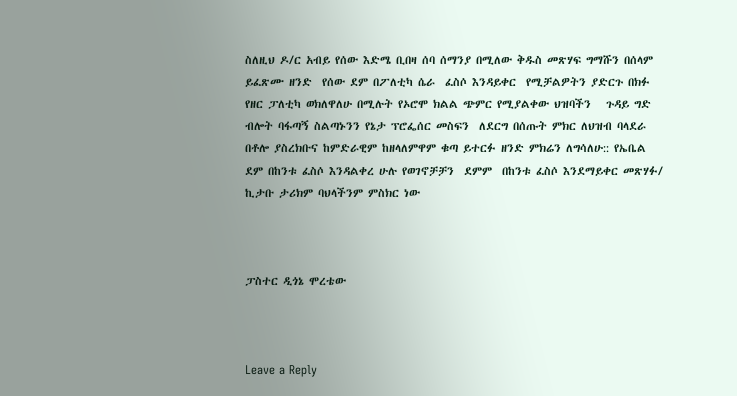ስለዚህ ዶ/ር አብይ የሰው እድሜ ቢበዛ ሰባ ሰማንያ በሚለው ቅዱስ መጽሃፍ ግማሹን በሰላም ይፈጽሙ ዘንድ  የሰው ደም በፖለቲካ ሴራ  ፈስሶ እንዳይቀር  የሚቻልዎትን ያድርጉ በክፉ የዘር ፓለቲካ ወክለዋለሁ በሚሉት የኦሮሞ ክልል ጭምር የሚያልቀው ህዝባችን   ጉዳይ ግድ ብሎት ባፋጣኝ ስልጣኑንን የኔታ ፕሮፌሰር መስፍን  ለደርግ በሰጡት ምክር ለህዝብ ባላደራ በቶሎ ያስረክቡና ከምድራዊም ከዘላለምዋም ቁጣ ይተርፉ ዘንድ ምክሬን ለግሳለሁ:: የኤቤል ደም በከንቱ ፈስሶ እንዳልቀረ ሁሉ የወገኖቻቻን  ደምም  በከንቱ ፈስሶ እንደማይቀር መጽሃፉ/ ኪታቡ ታሪክም ባህላችንም ምስክር ነው



ፓስተር ዲጎኔ ሞረቴው



Leave a Reply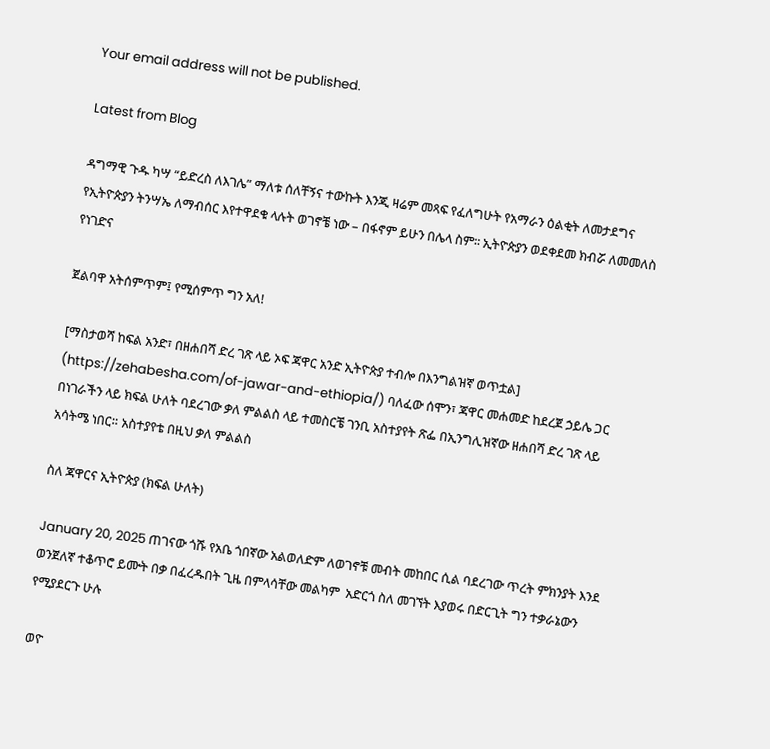Your email address will not be published.

Latest from Blog

ዳግማዊ ጉዱ ካሣ “ይድረስ ለእገሌ” ማለቱ ሰለቸኝና ተውኩት እንጂ ዛሬም መጻፍ የፈለግሁት የአማራን ዕልቂት ለመታደግና የኢትዮጵያን ትንሣኤ ለማብሰር እየተዋደቁ ላሉት ወገኖቼ ነው – በፋኖም ይሁን በሌላ ስም፡፡ ኢትዮጵያን ወደቀደመ ክብሯ ለመመለስ የነገድና

ጀልባዋ አትሰምጥም፤ የሚሰምጥ ግን አለ!

[ማስታወሻ ከፍል አንድ፣ በዘሐበሻ ድረ ገጽ ላይ ኦፍ ጃዋር አንድ ኢትዮጵያ ተብሎ በእንግልዝኛ ወጥቷል] (https://zehabesha.com/of-jawar-and-ethiopia/) ባለፈው ሰሞን፣ ጃዋር መሐመድ ከደረጀ ኃይሌ ጋር  በነገራችን ላይ ክፍል ሁለት ባደረገው ቃለ ምልልስ ላይ ተመስርቼ ገንቢ አስተያየት ጽፌ በኢንግሊዝኛው ዘሐበሻ ድረ ገጽ ላይ አሳትሜ ነበር። አስተያየቴ በዚህ ቃለ ምልልስ

ስለ ጃዋርና ኢትዮጵያ (ክፍል ሁለት)

January 20, 2025 ጠገናው ጎሹ የአቤ ጎበኛው አልወለድም ለወገኖቹ መብት መከበር ሲል ባደረገው ጥረት ምክንያት እንደ ወንጀለኛ ተቆጥሮ ይሙት በቃ በፈረዱበት ጊዜ በምላሳቸው መልካም  አድርጎ ስለ መገኘት እያወሩ በድርጊት ግን ተቃራኔውን የሚያደርጉ ሁሉ

ወዮ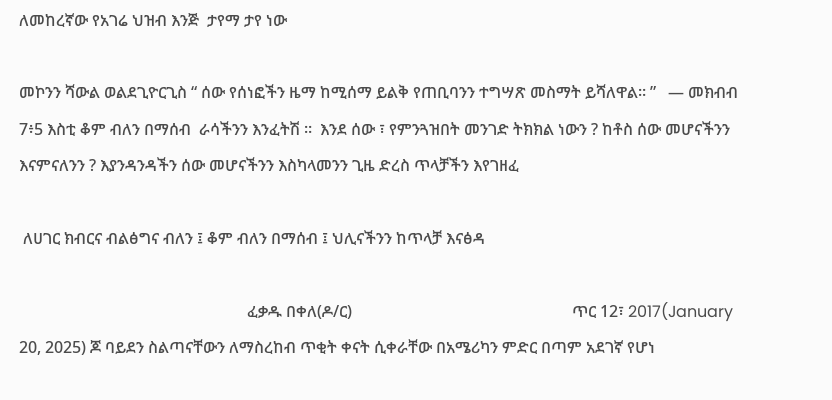ለመከረኛው የአገሬ ህዝብ እንጅ  ታየማ ታየ ነው

መኮንን ሻውል ወልደጊዮርጊስ “ ሰው የሰነፎችን ዜማ ከሚሰማ ይልቅ የጠቢባንን ተግሣጽ መስማት ይሻለዋል። ”   — መክብብ 7፥5 እስቲ ቆም ብለን በማሰብ  ራሳችንን እንፈትሽ ።  እንደ ሰው ፣ የምንጓዝበት መንገድ ትክክል ነውን ? ከቶስ ሰው መሆናችንን እናምናለንን ? እያንዳንዳችን ሰው መሆናችንን እስካላመንን ጊዜ ድረስ ጥላቻችን እየገዘፈ

 ለሀገር ክብርና ብልፅግና ብለን ፤ ቆም ብለን በማሰብ ፤ ህሊናችንን ከጥላቻ እናፅዳ

                                                         ፈቃዱ በቀለ(ዶ/ር)                                                       ጥር 12፣ 2017(January 20, 2025) ጆ ባይደን ስልጣናቸውን ለማስረከብ ጥቂት ቀናት ሲቀራቸው በአሜሪካን ምድር በጣም አደገኛ የሆነ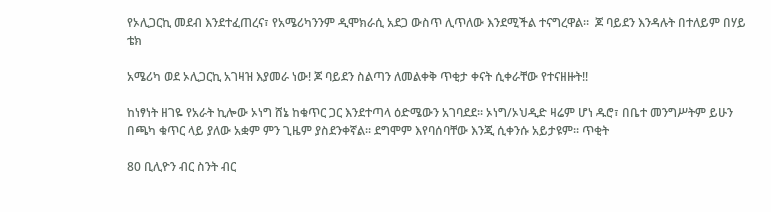የኦሊጋርኪ መደብ እንደተፈጠረና፣ የአሜሪካንንም ዲሞክራሲ አደጋ ውስጥ ሊጥለው እንደሚችል ተናግረዋል።  ጆ ባይደን እንዳሉት በተለይም በሃይ ቴክ

አሜሪካ ወደ ኦሊጋርኪ አገዛዝ እያመራ ነው! ጆ ባይደን ስልጣን ለመልቀቅ ጥቂታ ቀናት ሲቀራቸው የተናዘዙት!!

ከነፃነት ዘገዬ የአራት ኪሎው ኦነግ ሸኔ ከቁጥር ጋር እንደተጣላ ዕድሜውን አገባደደ፡፡ ኦነግ/ኦህዲድ ዛሬም ሆነ ዱሮ፣ በቤተ መንግሥትም ይሁን በጫካ ቁጥር ላይ ያለው አቋም ምን ጊዜም ያስደንቀኛል፡፡ ደግሞም እየባሰባቸው እንጂ ሲቀንሱ አይታዩም፡፡ ጥቂት

80 ቢሊዮን ብር ስንት ብር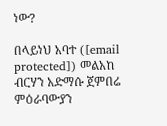ነው?

በላይነህ አባተ ([email protected]) መልአከ ብርሃን አድማሱ ጀምበሬ ምዕራባውያን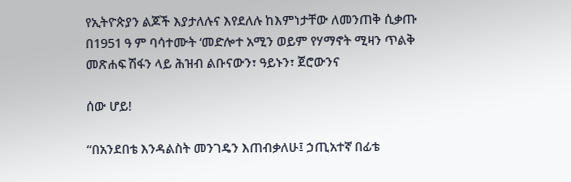የኢትዮጵያን ልጆች እያታለሉና እየደለሉ ከእምነታቸው ለመንጠቅ ሲቃጡ በ1951 ዓ ም ባሳተሙት ‘መድሎተ አሚን ወይም የሃማኖት ሚዛን ጥልቅ መጽሐፍ ሽፋን ላይ ሕዝብ ልቡናውን፣ ዓይኑን፣ ጀሮውንና

ሰው ሆይ!

“በአንደበቴ እንዳልስት መንገዴን እጠብቃለሁ፤ ኃጢአተኛ በፊቴ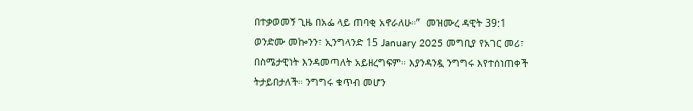በተቃወመኝ ጊዜ በአፌ ላይ ጠባቂ አኖራለሁ።”  መዝሙረ ዳዊት 39:1 ወንድሙ መኰንን፣ ኢንግላንድ 15 January 2025 መግቢያ የአገር መሪ፣ በስሜታዊነት እንዳመጣለት አይዘረግፍም። እያንዳንዷ ንግግሩ እየተሰነጠቀች ትታይበታለች። ንግግሩ ቁጥብ መሆን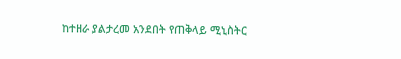ከተዘራ ያልታረመ አንደበት የጠቅላይ ሚኒስትር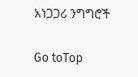አነጋጋሪ ንግግሮች

Go toTop